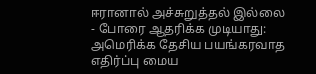ஈரானால் அச்சுறுத்தல் இல்லை - போரை ஆதரிக்க முடியாது: அமெரிக்க தேசிய பயங்கரவாத எதிர்ப்பு மைய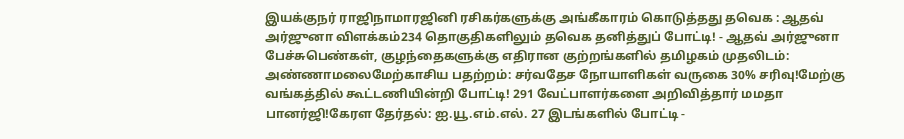இயக்குநர் ராஜிநாமாரஜினி ரசிகர்களுக்கு அங்கீகாரம் கொடுத்தது தவெக : ஆதவ் அர்ஜுனா விளக்கம்234 தொகுதிகளிலும் தவெக தனித்துப் போட்டி! - ஆதவ் அர்ஜுனா பேச்சுபெண்கள், குழந்தைகளுக்கு எதிரான குற்றங்களில் தமிழகம் முதலிடம்: அண்ணாமலைமேற்காசிய பதற்றம்: சர்வதேச நோயாளிகள் வருகை 30% சரிவு!மேற்கு வங்கத்தில் கூட்டணியின்றி போட்டி! 291 வேட்பாளர்களை அறிவித்தார் மமதா பானர்ஜி!கேரள தேர்தல்: ஐ.யூ.எம்.எல். 27 இடங்களில் போட்டி -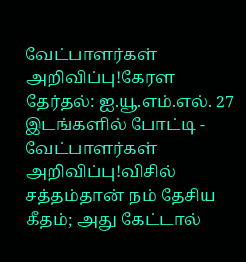வேட்பாளர்கள் அறிவிப்பு!கேரள தேர்தல்: ஐ.யூ.எம்.எல். 27 இடங்களில் போட்டி - வேட்பாளர்கள் அறிவிப்பு!விசில் சத்தம்தான் நம் தேசிய கீதம்; அது கேட்டால்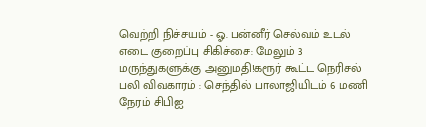வெற்றி நிச்சயம் - ஓ. பன்னீர் செல்வம் உடல் எடை குறைப்பு சிகிச்சை: மேலும் 3 மருந்துகளுக்கு அனுமதி!கரூர் கூட்ட நெரிசல் பலி விவகாரம் : செந்தில் பாலாஜியிடம் 6 மணி நேரம் சிபிஐ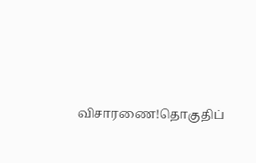விசாரணை!தொகுதிப்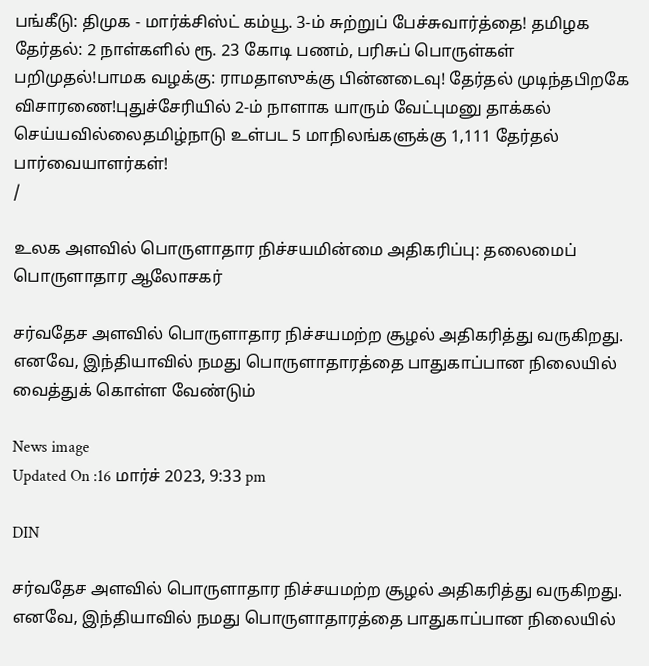பங்கீடு: திமுக - மார்க்சிஸ்ட் கம்யூ. 3-ம் சுற்றுப் பேச்சுவார்த்தை! தமிழக தேர்தல்: 2 நாள்களில் ரூ. 23 கோடி பணம், பரிசுப் பொருள்கள் பறிமுதல்!பாமக வழக்கு: ராமதாஸுக்கு பின்னடைவு! தேர்தல் முடிந்தபிறகே விசாரணை!புதுச்சேரியில் 2-ம் நாளாக யாரும் வேட்புமனு தாக்கல் செய்யவில்லைதமிழ்நாடு உள்பட 5 மாநிலங்களுக்கு 1,111 தேர்தல் பார்வையாளர்கள்!
/

உலக அளவில் பொருளாதார நிச்சயமின்மை அதிகரிப்பு: தலைமைப் பொருளாதார ஆலோசகர்

சர்வதேச அளவில் பொருளாதார நிச்சயமற்ற சூழல் அதிகரித்து வருகிறது. எனவே, இந்தியாவில் நமது பொருளாதாரத்தை பாதுகாப்பான நிலையில் வைத்துக் கொள்ள வேண்டும்

News image
Updated On :16 மார்ச் 2023, 9:33 pm

DIN

சர்வதேச அளவில் பொருளாதார நிச்சயமற்ற சூழல் அதிகரித்து வருகிறது. எனவே, இந்தியாவில் நமது பொருளாதாரத்தை பாதுகாப்பான நிலையில்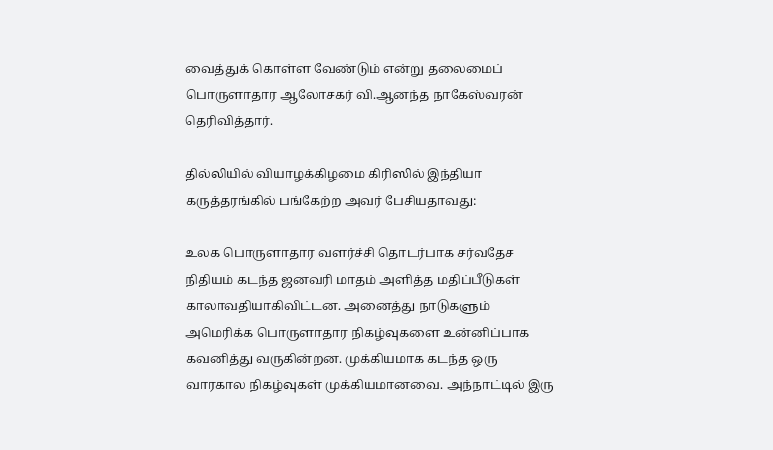வைத்துக் கொள்ள வேண்டும் என்று தலைமைப் பொருளாதார ஆலோசகர் வி.ஆனந்த நாகேஸ்வரன் தெரிவித்தார்.

தில்லியில் வியாழக்கிழமை கிரிஸில் இந்தியா கருத்தரங்கில் பங்கேற்ற அவர் பேசியதாவது:

உலக பொருளாதார வளர்ச்சி தொடர்பாக சர்வதேச நிதியம் கடந்த ஜனவரி மாதம் அளித்த மதிப்பீடுகள் காலாவதியாகிவிட்டன. அனைத்து நாடுகளும் அமெரிக்க பொருளாதார நிகழ்வுகளை உன்னிப்பாக கவனித்து வருகின்றன. முக்கியமாக கடந்த ஒரு வாரகால நிகழ்வுகள் முக்கியமானவை. அந்நாட்டில் இரு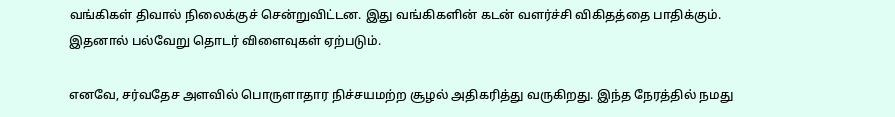வங்கிகள் திவால் நிலைக்குச் சென்றுவிட்டன. இது வங்கிகளின் கடன் வளர்ச்சி விகிதத்தை பாதிக்கும். இதனால் பல்வேறு தொடர் விளைவுகள் ஏற்படும்.

எனவே, சர்வதேச அளவில் பொருளாதார நிச்சயமற்ற சூழல் அதிகரித்து வருகிறது. இந்த நேரத்தில் நமது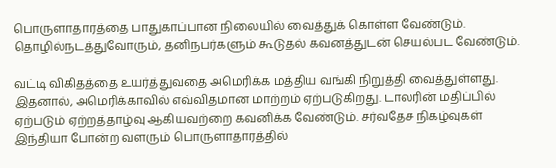பொருளாதாரத்தை பாதுகாப்பான நிலையில் வைத்துக் கொள்ள வேண்டும். தொழில்நடத்துவோரும், தனிநபர்களும் கூடுதல் கவனத்துடன் செயல்பட வேண்டும்.

வட்டி விகிதத்தை உயர்த்துவதை அமெரிக்க மத்திய வங்கி நிறுத்தி வைத்துள்ளது. இதனால், அமெரிக்காவில் எவ்விதமான மாற்றம் ஏற்படுகிறது. டாலரின் மதிப்பில் ஏற்படும் ஏற்றத்தாழ்வு ஆகியவற்றை கவனிக்க வேண்டும். சர்வதேச நிகழ்வுகள் இந்தியா போன்ற வளரும் பொருளாதாரத்தில்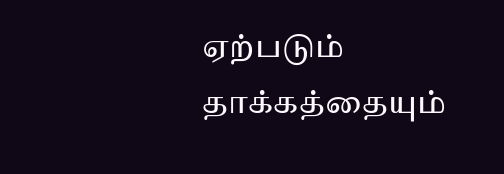ஏற்படும் தாக்கத்தையும்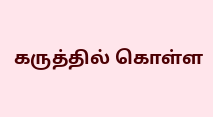கருத்தில் கொள்ள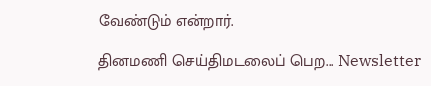வேண்டும் என்றார்.

தினமணி செய்திமடலைப் பெற... Newsletter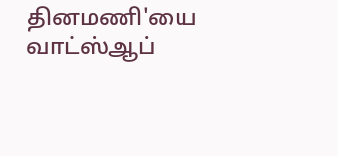தினமணி'யை வாட்ஸ்ஆப்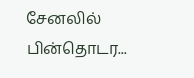சேனலில் பின்தொடர...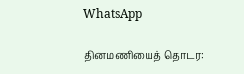WhatsApp

தினமணியைத் தொடர: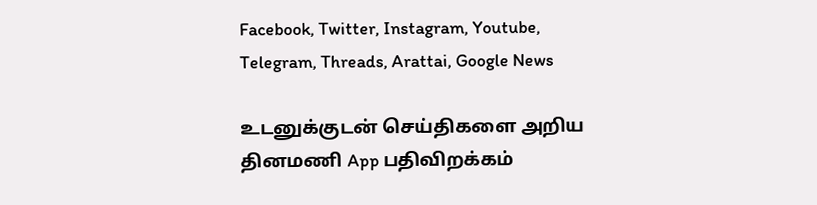Facebook, Twitter, Instagram, Youtube, Telegram, Threads, Arattai, Google News

உடனுக்குடன் செய்திகளை அறிய தினமணி App பதிவிறக்கம்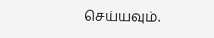செய்யவும்.